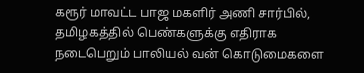கரூர் மாவட்ட பாஜ மகளிர் அணி சார்பில், தமிழகத்தில் பெண்களுக்கு எதிராக நடைபெறும் பாலியல் வன் கொடுமைகளை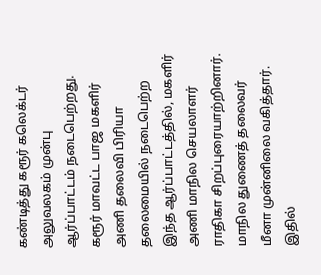கண்டித்து கரூர் கலெக்டர் அலுவலகம் முன்பு ஆர்ப்பாட்டம் நடைபெற்றது. கரூர் மாவட்ட பாஜ மகளிர் அணி தலைவி பிரியா தலைமையில் நடைபெற்ற இந்த ஆர்ப்பாட்டத்தில், மகளிர் அணி மாநில செயலாளர் ராதிகா சிறப்புரையாற்றினார். மாநில துணைத் தலைவர் மீனா முன்னிலை வகித்தார். இதில்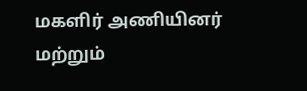மகளிர் அணியினர் மற்றும்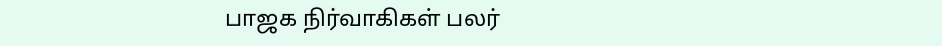பாஜக நிர்வாகிகள் பலர்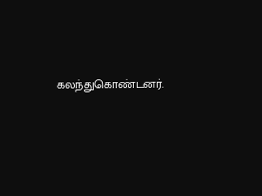கலந்துகொண்டனர்.